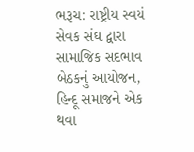ભરૂચ: રાષ્ટ્રીય સ્વયં સેવક સંઘ દ્વારા સામાજિક સદભાવ બેઠકનું આયોજન, હિન્દૂ સમાજને એક થવા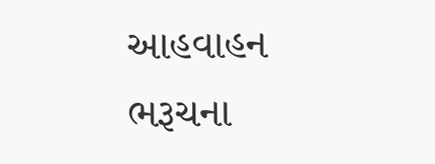આહવાહન
ભરૂચના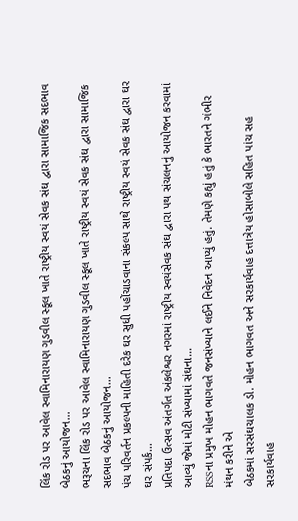લિંક રોડ પર આવેલ સ્વામિનારાયણ ગુડવીલ સ્કૂલ ખાતે રાષ્ટ્રીય સ્વયં સેવક સંઘ દ્વારા સામાજિક સદભાવ બેઠકનું આયોજન…
ભરૂચના લિંક રોડ પર આવેલ સ્વામિનારાયણ ગુડવીલ સ્કૂલ ખાતે રાષ્ટ્રીય સ્વયં સેવક સંઘ દ્વારા સામાજિક સદભાવ બેઠકનું આયોજન…
પંચ પરિવર્તન પ્રકલ્પની માહિતી દરેક ઘર સુધી પહોંચાડવાના સંકલ્પ સાથે રાષ્ટ્રીય સ્વયં સેવક સંઘ દ્વારા ઘર ઘર સંપર્ક…
પ્રતિપદા ઉત્સવ અંતર્ગત અંકલેશ્વર નગરમાં રાષ્ટ્રીય સ્વયંસેવક સંઘ દ્વારા પથ સંચલનનું આયોજન કરવામાં આવ્યું જેમાં મોટી સંખ્યામાં સંઘના…
RSSના પ્રમુખ મોહન ભાગવતે જનસંખ્યાને લઈને નિવેદન આપ્યું હતું. તેમણે કહ્યું હતું કે ભારતને ગંભીર મંથન કરીને એ
બેઠકમાં સરસંઘચાલક ડો. મોહન ભાગવત અને સરકાર્યવાહ દત્તાત્રેય હોસાબોલે સહિત પાંચ સહ સરકાર્યવાહ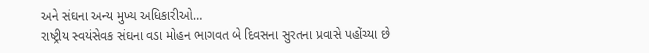અને સંઘના અન્ય મુખ્ય અધિકારીઓ…
રાષ્ટ્રીય સ્વયંસેવક સંઘના વડા મોહન ભાગવત બે દિવસના સુરતના પ્રવાસે પહોંચ્યા છે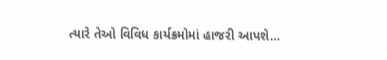ત્યારે તેઓ વિવિધ કાર્યક્રમોમાં હાજરી આપશે…